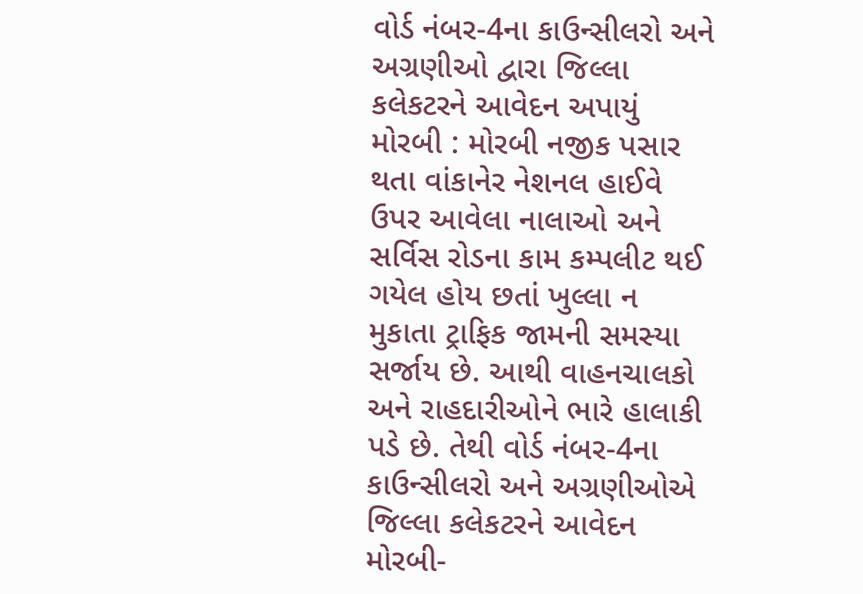વોર્ડ નંબર-4ના કાઉન્સીલરો અને અગ્રણીઓ દ્વારા જિલ્લા કલેકટરને આવેદન અપાયું મોરબી : મોરબી નજીક પસાર થતા વાંકાનેર નેશનલ હાઈવે ઉપર આવેલા નાલાઓ અને સર્વિસ રોડના કામ કમ્પલીટ થઈ ગયેલ હોય છતાં ખુલ્લા ન મુકાતા ટ્રાફિક જામની સમસ્યા સર્જાય છે. આથી વાહનચાલકો અને રાહદારીઓને ભારે હાલાકી પડે છે. તેથી વોર્ડ નંબર-4ના કાઉન્સીલરો અને અગ્રણીઓએ જિલ્લા કલેકટરને આવેદન મોરબી-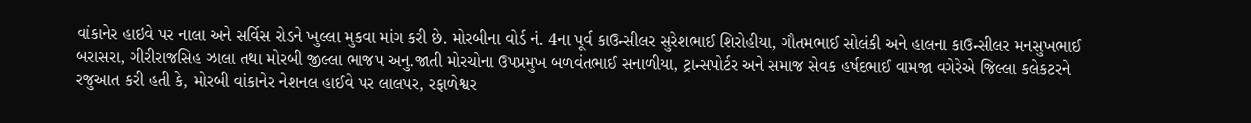વાંકાનેર હાઇવે પર નાલા અને સર્વિસ રોડને ખુલ્લા મુકવા માંગ કરી છે. મોરબીના વોર્ડ નં. 4ના પૂર્વ કાઉન્સીલર સુરેશભાઈ શિરોહીયા, ગૌતમભાઈ સોલંકી અને હાલના કાઉન્સીલર મનસુખભાઈ બરાસરા, ગીરીરાજસિહ ઝાલા તથા મોરબી જીલ્લા ભાજપ અનુ.જાતી મોરચોના ઉપપ્રમુખ બળવંતભાઈ સનાળીયા, ટ્રાન્સપોર્ટર અને સમાજ સેવક હર્ષદભાઈ વામજા વગેરેએ જિલ્લા કલેકટરને રજુઆત કરી હતી કે, મોરબી વાંકાનેર નેશનલ હાઈવે પર લાલપર, રફાળેશ્વર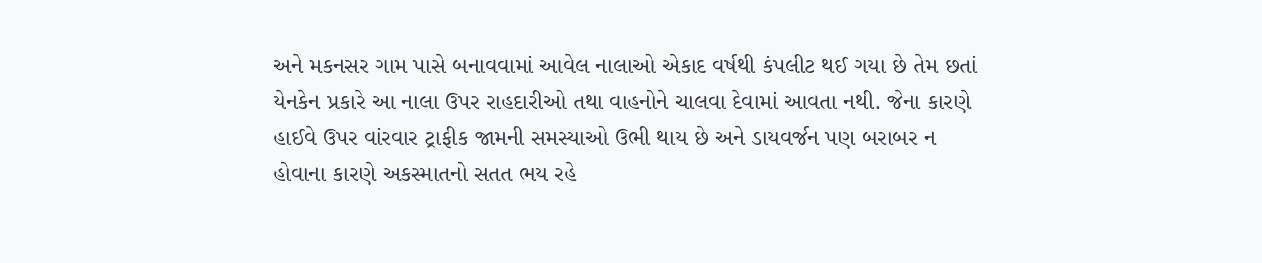અને મકનસર ગામ પાસે બનાવવામાં આવેલ નાલાઓ એકાદ વર્ષથી કંપલીટ થઈ ગયા છે તેમ છતાં યેનકેન પ્રકારે આ નાલા ઉપર રાહદારીઓ તથા વાહનોને ચાલવા દેવામાં આવતા નથી. જેના કારણે હાઈવે ઉપર વાંરવાર ટ્રાફીક જામની સમસ્યાઓ ઉભી થાય છે અને ડાયવર્જન પણ બરાબર ન હોવાના કારણે અકસ્માતનો સતત ભય રહે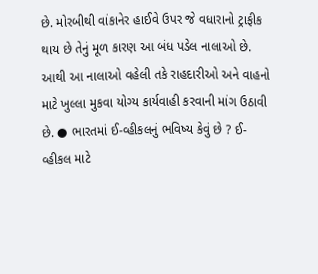છે. મોરબીથી વાંકાનેર હાઈવે ઉપર જે વધારાનો ટ્રાફીક થાય છે તેનું મૂળ કારણ આ બંધ પડેલ નાલાઓ છે. આથી આ નાલાઓ વહેલી તકે રાહદારીઓ અને વાહનો માટે ખુલ્લા મુકવા યોગ્ય કાર્યવાહી કરવાની માંગ ઉઠાવી છે. ● ભારતમાં ઈ-વ્હીકલનું ભવિષ્ય કેવું છે ? ઈ-વ્હીકલ માટે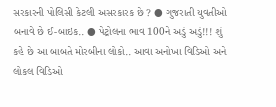સરકારની પોલિસી કેટલી અસરકારક છે ? ● ગુજરાતી યુવતીઓ બનાવે છે ઈ-બાઇક.. ● પેટ્રોલના ભાવ 100ને અડું અડું!!! શું કહે છે આ બાબતે મોરબીના લોકો.. આવા અનોખા વિડિઓ અને લોકલ વિડિઓ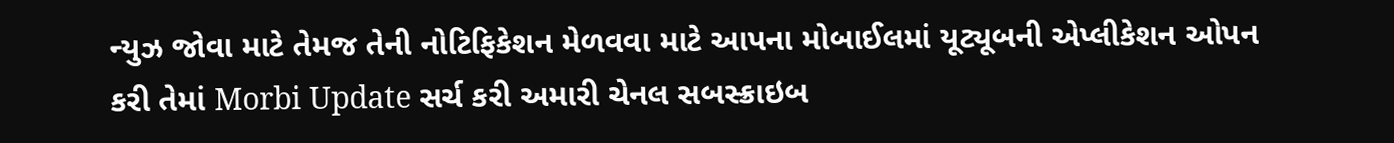ન્યુઝ જોવા માટે તેમજ તેની નોટિફિકેશન મેળવવા માટે આપના મોબાઈલમાં યૂટ્યૂબની એપ્લીકેશન ઓપન કરી તેમાં Morbi Update સર્ચ કરી અમારી ચેનલ સબસ્ક્રાઇબ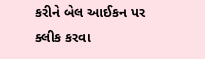કરીને બેલ આઈકન પર ક્લીક કરવા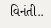વિનંતી..